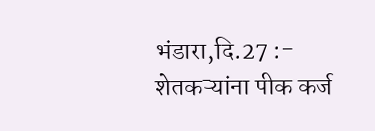भंडारा,दि.27 :- शेतकऱ्यांना पीक कर्ज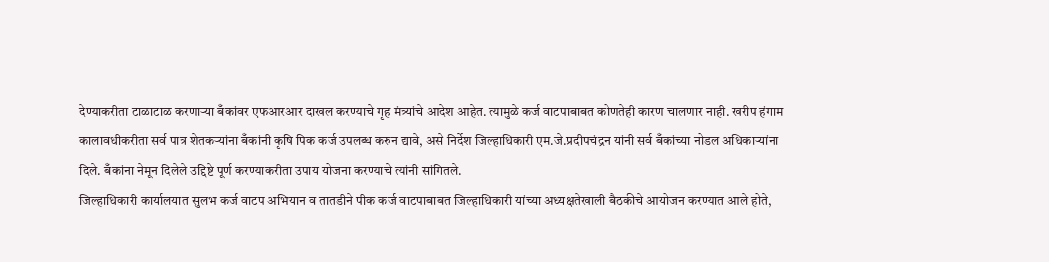देण्याकरीता टाळाटाळ करणाऱ्या बँकांवर एफआरआर दाखल करण्याचे गृह मंत्र्यांचे आदेश आहेत. त्यामुळे कर्ज वाटपाबाबत कोणतेही कारण चालणार नाही. खरीप हंगाम कालावधीकरीता सर्व पात्र शेतकऱ्यांना बँकांनी कृषि पिक कर्ज उपलब्ध करुन द्यावे, असे निर्देश जिल्हाधिकारी एम.जे.प्रदीपचंद्रन यांनी सर्व बँकांच्या नोडल अधिकाऱ्यांना दिले. बँकांना नेमून दिलेले उद्दिष्टे पूर्ण करण्याकरीता उपाय योजना करण्याचे त्यांनी सांगितले.
जिल्हाधिकारी कार्यालयात सुलभ कर्ज वाटप अभियान व तातडीने पीक कर्ज वाटपाबाबत जिल्हाधिकारी यांच्या अध्यक्षतेखाली बैठकीचे आयोजन करण्यात आले होते,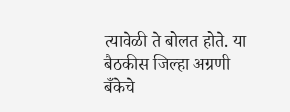त्यावेळी ते बोलत होते. या बैठकीस जिल्हा अग्रणी बँकेचे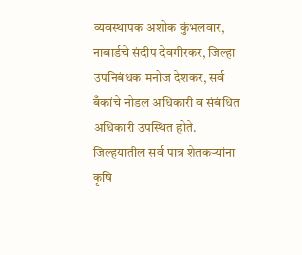व्यवस्थापक अशोक कुंभलवार, नाबार्डचे संदीप देवगीरकर, जिल्हा उपनिबंधक मनोज देशकर, सर्व बँकांचे नोडल अधिकारी व संबंधित अधिकारी उपस्थित होते.
जिल्हयातील सर्व पात्र शेतकऱ्यांना कृषि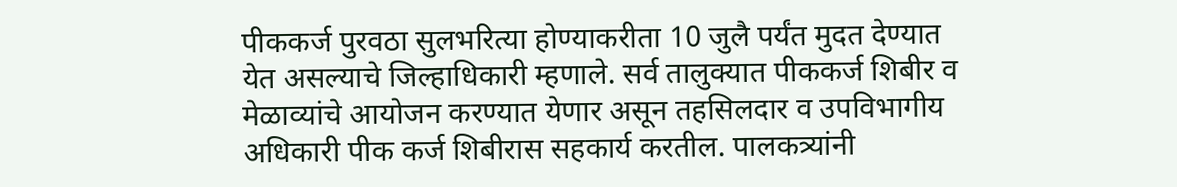पीककर्ज पुरवठा सुलभरित्या होण्याकरीता 10 जुलै पर्यंत मुदत देण्यात येत असल्याचे जिल्हाधिकारी म्हणाले. सर्व तालुक्यात पीककर्ज शिबीर व मेळाव्यांचे आयोजन करण्यात येणार असून तहसिलदार व उपविभागीय अधिकारी पीक कर्ज शिबीरास सहकार्य करतील. पालकत्र्यांनी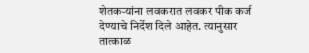शेतकऱ्यांना लवकरात लवकर पीक कर्ज देण्याचे निर्देश दिले आहेत. त्यानुसार तात्काळ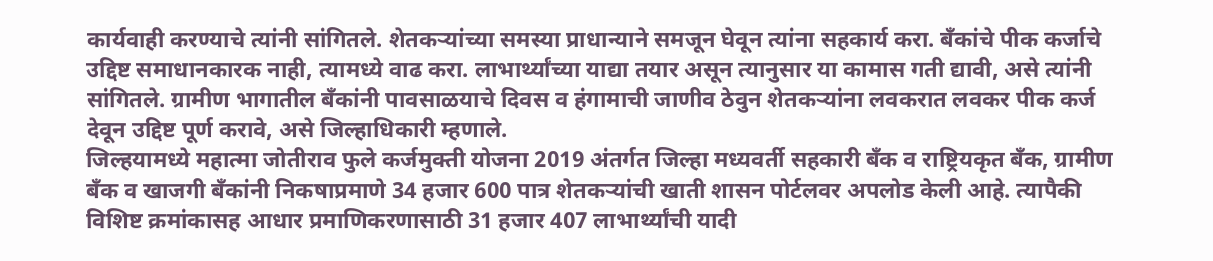कार्यवाही करण्याचे त्यांनी सांगितले. शेतकऱ्यांच्या समस्या प्राधान्याने समजून घेवून त्यांना सहकार्य करा. बँकांचे पीक कर्जाचे उद्दिष्ट समाधानकारक नाही, त्यामध्ये वाढ करा. लाभार्थ्यांच्या याद्या तयार असून त्यानुसार या कामास गती द्यावी, असे त्यांनी सांगितले. ग्रामीण भागातील बँकांनी पावसाळयाचे दिवस व हंगामाची जाणीव ठेवुन शेतकऱ्यांना लवकरात लवकर पीक कर्ज देवून उद्दिष्ट पूर्ण करावे, असे जिल्हाधिकारी म्हणाले.
जिल्हयामध्ये महात्मा जोतीराव फुले कर्जमुक्ती योजना 2019 अंतर्गत जिल्हा मध्यवर्ती सहकारी बँक व राष्ट्रियकृत बँक, ग्रामीण बँक व खाजगी बँकांनी निकषाप्रमाणे 34 हजार 600 पात्र शेतकऱ्यांची खाती शासन पोर्टलवर अपलोड केली आहे. त्यापैकी विशिष्ट क्रमांकासह आधार प्रमाणिकरणासाठी 31 हजार 407 लाभार्थ्यांची यादी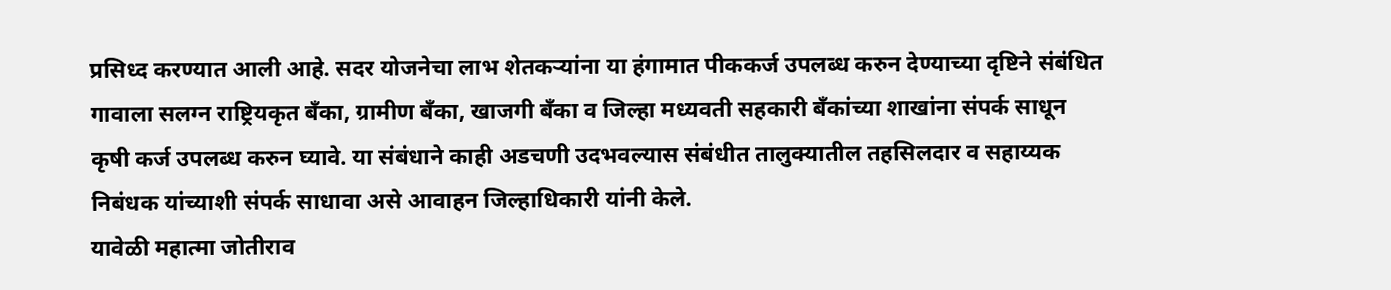प्रसिध्द करण्यात आली आहे. सदर योजनेचा लाभ शेतकऱ्यांना या हंगामात पीककर्ज उपलब्ध करुन देण्याच्या दृष्टिने संबंधित गावाला सलग्न राष्ट्रियकृत बँका, ग्रामीण बँका, खाजगी बँका व जिल्हा मध्यवती सहकारी बँकांच्या शाखांना संपर्क साधून कृषी कर्ज उपलब्ध करुन घ्यावे. या संबंधाने काही अडचणी उदभवल्यास संबंधीत तालुक्यातील तहसिलदार व सहाय्यक निबंधक यांच्याशी संपर्क साधावा असे आवाहन जिल्हाधिकारी यांनी केले.
यावेळी महात्मा जोतीराव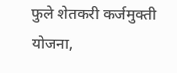फुले शेतकरी कर्जमुक्ती योजना,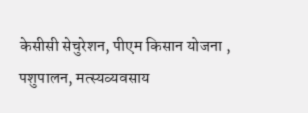केसीसी सेचुरेशन, पीएम किसान योजना , पशुपालन, मत्स्यव्यवसाय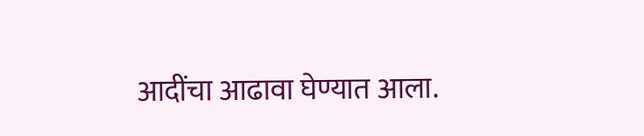आदींचा आढावा घेण्यात आला.